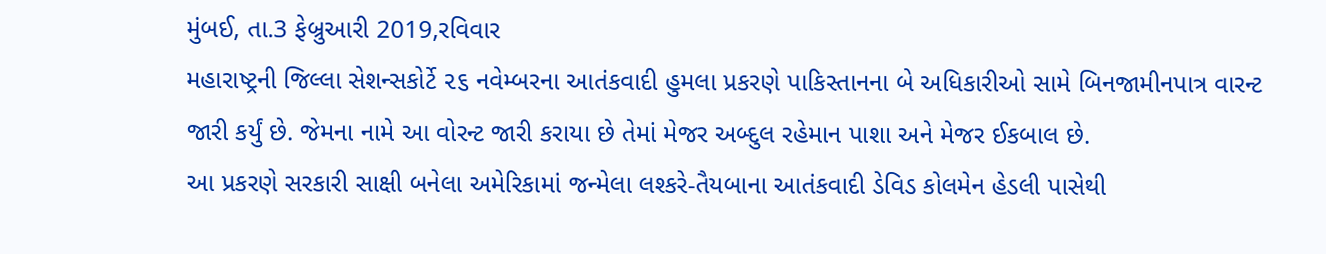મુંબઈ, તા.3 ફેબ્રુઆરી 2019,રવિવાર
મહારાષ્ટ્રની જિલ્લા સેશન્સકોર્ટે ૨૬ નવેમ્બરના આતંકવાદી હુમલા પ્રકરણે પાકિસ્તાનના બે અધિકારીઓ સામે બિનજામીનપાત્ર વારન્ટ જારી કર્યું છે. જેમના નામે આ વોરન્ટ જારી કરાયા છે તેમાં મેજર અબ્દુલ રહેમાન પાશા અને મેજર ઈકબાલ છે.
આ પ્રકરણે સરકારી સાક્ષી બનેલા અમેરિકામાં જન્મેલા લશ્કરે-તૈયબાના આતંકવાદી ડેવિડ કોલમેન હેડલી પાસેથી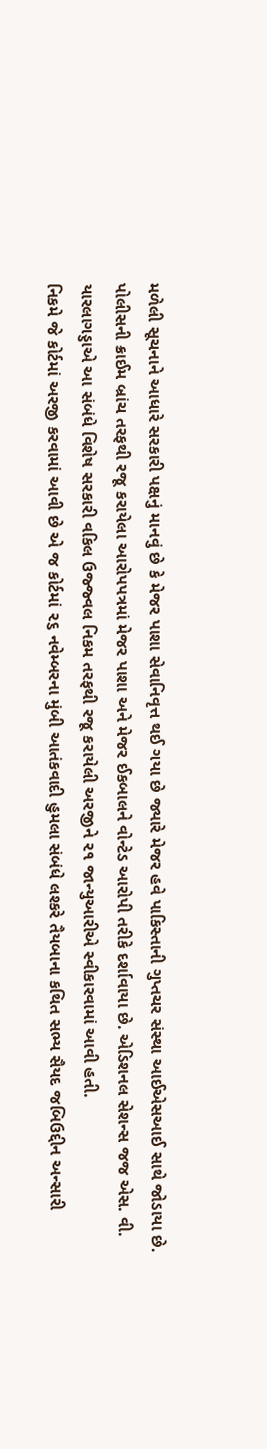મળેલી સૂચનાને આધારે સરકારી પક્ષનું માનવું છે કે મેજર પાશા સેવાનિવૃત્ત થઈ ગયા છે જ્યારે મેજર હવે પાકિસ્તાની ગુપ્તચર સંસ્થા આઈએસઆઈ સાથે જોડાયા છે.
પોલીસની ક્રાઈમ બ્રાંચ તરફથી રજૂ કરાયેલા આરોપપત્રમાં મેજર પાશા અને મેજર ઈકબાલને વોન્ટેડ આરોપી તરીકે દર્શાવાયા છે. એડિશનલ સેશન્સ જજ એસ. વી. યારલાગડ્ડાએ આ સંબંધે વિશેષ સરકારી વકિલ ઉજ્જ્વલ નિકમ તરફથી રજૂ કરાયેલી અરજીને ૨૧ જાન્યુઆરીએ સ્વીકારવામાં આવી હતી.
નિકમે જે કોર્ટમાં અરજી કરવામાં આવી છે એ જ કોર્ટમાં ૨૬ નવેમ્બરના મુંબી આતંકવાદી હુમલા સંબંધે લશ્કરે તૈયબાના કથિત સભ્ય સૈયદ જબિઉદ્દીન અન્સારી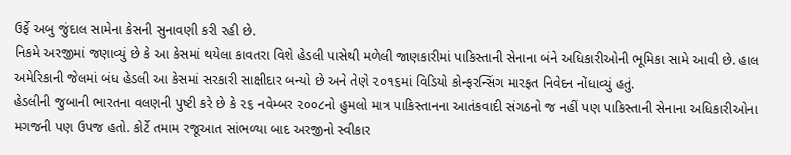ઉર્ફે અબુ જુંદાલ સામેના કેસની સુનાવણી કરી રહી છે.
નિકમે અરજીમાં જણાવ્યું છે કે આ કેસમાં થયેલા કાવતરા વિશે હેડલી પાસેથી મળેલી જાણકારીમાં પાકિસ્તાની સેનાના બંને અધિકારીઓની ભૂમિકા સામે આવી છે. હાલ અમેરિકાની જેલમાં બંધ હેડલી આ કેસમાં સરકારી સાક્ષીદાર બન્યો છે અને તેણે ૨૦૧૬માં વિડિયો કોન્ફરન્સિંગ મારફત નિવેદન નોંધાવ્યું હતું.
હેડલીની જુબાની ભારતના વલણની પુષ્ટી કરે છે કે ૨૬ નવેમ્બર ૨૦૦૮નો હુમલો માત્ર પાકિસ્તાનના આતંકવાદી સંગઠનો જ નહીં પણ પાકિસ્તાની સેનાના અધિકારીઓના મગજની પણ ઉપજ હતો. કોર્ટે તમામ રજૂઆત સાંભળ્યા બાદ અરજીનો સ્વીકાર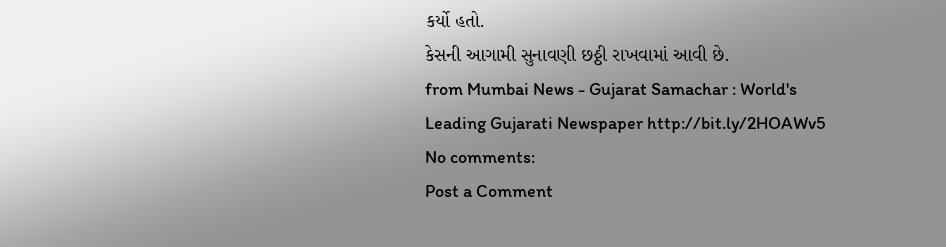કર્યો હતો.
કેસની આગામી સુનાવણી છઠ્ઠી રાખવામાં આવી છે.
from Mumbai News - Gujarat Samachar : World's Leading Gujarati Newspaper http://bit.ly/2HOAWv5
No comments:
Post a Comment